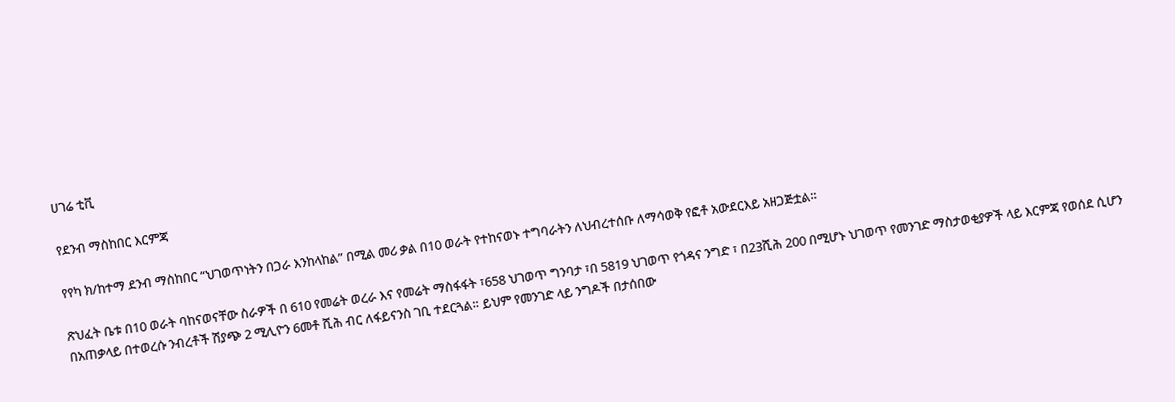ሀገሬ ቲቪ

የደንብ ማስከበር እርምጃ

የየካ ክ/ከተማ ደንብ ማስከበር “ህገወጥነትን በጋራ እንከላከል” በሚል መሪ ቃል በ10 ወራት የተከናወኑ ተግባራትን ለህብረተሰቡ ለማሳወቅ የፎቶ አውደርእይ አዘጋጅቷል።

ጽህፈት ቤቱ በ10 ወራት ባከናወናቸው ስራዎች በ 610 የመሬት ወረራ እና የመሬት ማስፋፋት ፣658 ህገወጥ ግንባታ ፣በ 5819 ህገወጥ የጎዳና ንግድ ፣ በ23ሺሕ 200 በሚሆኑ ህገወጥ የመንገድ ማስታወቂያዎች ላይ እርምጃ የወሰደ ሲሆን በአጠቃላይ በተወረሱ ንብረቶች ሽያጭ 2 ሚሊዮን 6መቶ ሺሕ ብር ለፋይናንስ ገቢ ተደርጓል። ይህም የመንገድ ላይ ንግዶች በታሰበው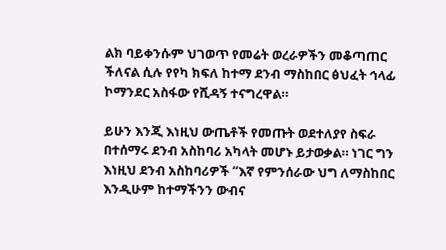ልክ ባይቀንሱም ህገወጥ የመሬት ወረራዎችን መቆጣጠር ችለናል ሲሉ የየካ ክፍለ ከተማ ደንብ ማስከበር ፅህፈት ኅላፊ ኮማንደር አስፋው የሺዳኝ ተናግረዋል።

ይሁን እንጂ እነዚህ ውጤቶች የመጡት ወደተለያየ ስፍራ በተሰማሩ ደንብ አስከባሪ አካላት መሆኑ ይታወቃል። ነገር ግን እነዚህ ደንብ አስከባሪዎች “እኛ የምንሰራው ህግ ለማስከበር እንዲሁም ከተማችንን ውብና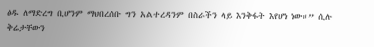ፅዱ ለማድረግ ቢሆንም ማህበረሰቡ ግን አልተረዳንም በስራችን ላይ እንቅፋት እየሆነ ነው።” ሲሉ ቅሬታቸውን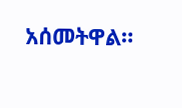አሰመትዋል።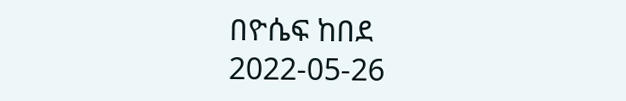በዮሴፍ ከበደ
2022-05-26